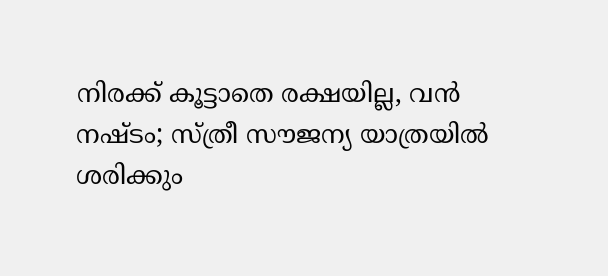നിരക്ക് കൂട്ടാതെ രക്ഷയില്ല, വൻ നഷ്ടം; സ്ത്രീ സൗജന്യ യാത്രയിൽ ശരിക്കും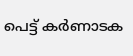പെട്ട് കർണാടക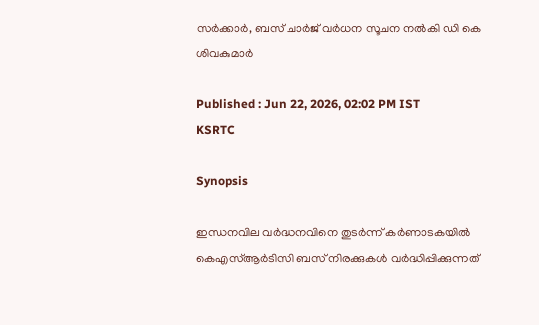സർക്കാർ, ബസ് ചാർജ് വർധന സൂചന നൽകി ഡി കെ ശിവകുമാർ

Published : Jun 22, 2026, 02:02 PM IST
KSRTC

Synopsis

ഇന്ധനവില വർദ്ധനവിനെ തുടർന്ന് കർണാടകയിൽ കെഎസ്ആർടിസി ബസ് നിരക്കുകൾ വർദ്ധിപ്പിക്കുന്നത്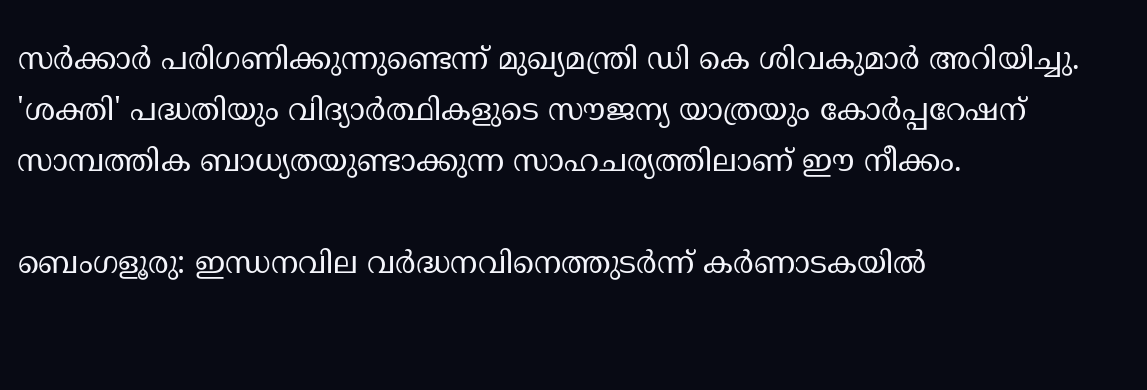സർക്കാർ പരിഗണിക്കുന്നുണ്ടെന്ന് മുഖ്യമന്ത്രി ഡി കെ ശിവകുമാർ അറിയിച്ചു. 'ശക്തി' പദ്ധതിയും വിദ്യാർത്ഥികളുടെ സൗജന്യ യാത്രയും കോർപ്പറേഷന് സാമ്പത്തിക ബാധ്യതയുണ്ടാക്കുന്ന സാഹചര്യത്തിലാണ് ഈ നീക്കം.

ബെംഗളൂരു: ഇന്ധനവില വർദ്ധനവിനെത്തുടർന്ന് കർണാടകയിൽ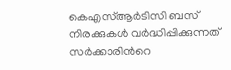കെഎസ്ആർടിസി ബസ് നിരക്കുകൾ വർദ്ധിപ്പിക്കുന്നത് സർക്കാരിന്‍റെ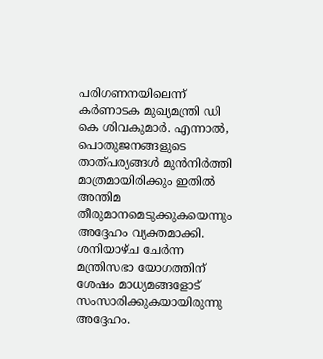പരിഗണനയിലെന്ന് കർണാടക മുഖ്യമന്ത്രി ഡി കെ ശിവകുമാർ. എന്നാൽ, പൊതുജനങ്ങളുടെ താത്പര്യങ്ങൾ മുൻനിർത്തി മാത്രമായിരിക്കും ഇതിൽ അന്തിമ തീരുമാനമെടുക്കുകയെന്നും അദ്ദേഹം വ്യക്തമാക്കി. ശനിയാഴ്ച ചേർന്ന മന്ത്രിസഭാ യോഗത്തിന് ശേഷം മാധ്യമങ്ങളോട് സംസാരിക്കുകയായിരുന്നു അദ്ദേഹം.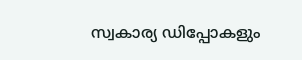സ്വകാര്യ ഡിപ്പോകളും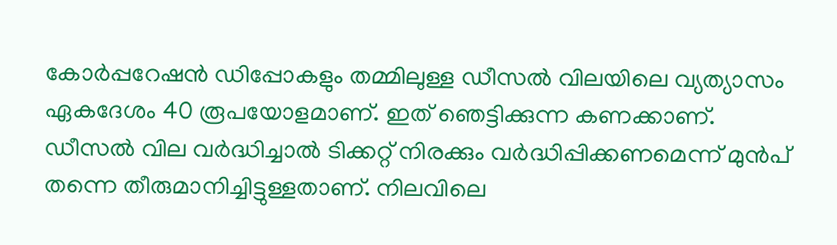കോർപ്പറേഷൻ ഡിപ്പോകളും തമ്മിലുള്ള ഡീസൽ വിലയിലെ വ്യത്യാസം ഏകദേശം 40 രൂപയോളമാണ്. ഇത് ഞെട്ടിക്കുന്ന കണക്കാണ്. ഡീസൽ വില വർദ്ധിച്ചാൽ ടിക്കറ്റ് നിരക്കും വർദ്ധിപ്പിക്കണമെന്ന് മുൻപ് തന്നെ തീരുമാനിച്ചിട്ടുള്ളതാണ്. നിലവിലെ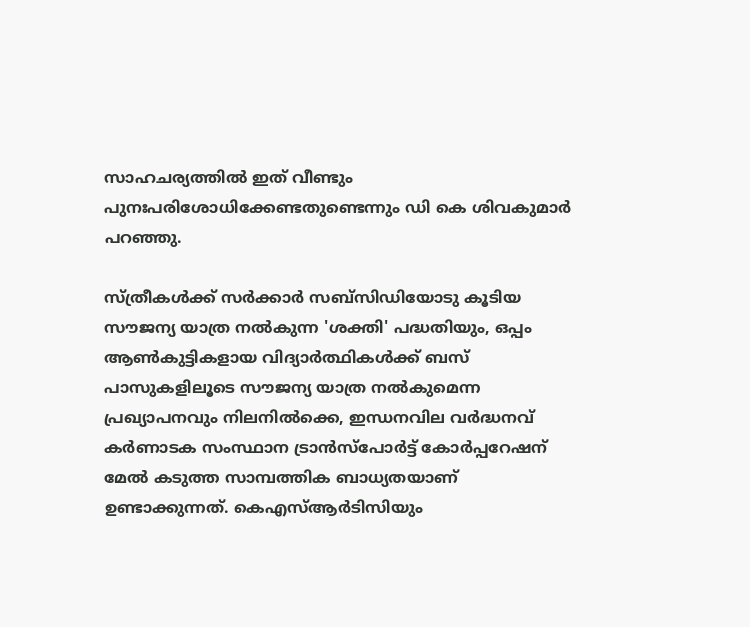സാഹചര്യത്തിൽ ഇത് വീണ്ടും പുനഃപരിശോധിക്കേണ്ടതുണ്ടെന്നും ഡി കെ ശിവകുമാർ പറഞ്ഞു.

സ്ത്രീകൾക്ക് സർക്കാർ സബ്‌സിഡിയോടു കൂടിയ സൗജന്യ യാത്ര നൽകുന്ന 'ശക്തി' പദ്ധതിയും, ഒപ്പം ആൺകുട്ടികളായ വിദ്യാർത്ഥികൾക്ക് ബസ് പാസുകളിലൂടെ സൗജന്യ യാത്ര നൽകുമെന്ന പ്രഖ്യാപനവും നിലനിൽക്കെ, ഇന്ധനവില വർദ്ധനവ് കർണാടക സംസ്ഥാന ട്രാൻസ്പോർട്ട് കോർപ്പറേഷന് മേൽ കടുത്ത സാമ്പത്തിക ബാധ്യതയാണ് ഉണ്ടാക്കുന്നത്. കെഎസ്ആർടിസിയും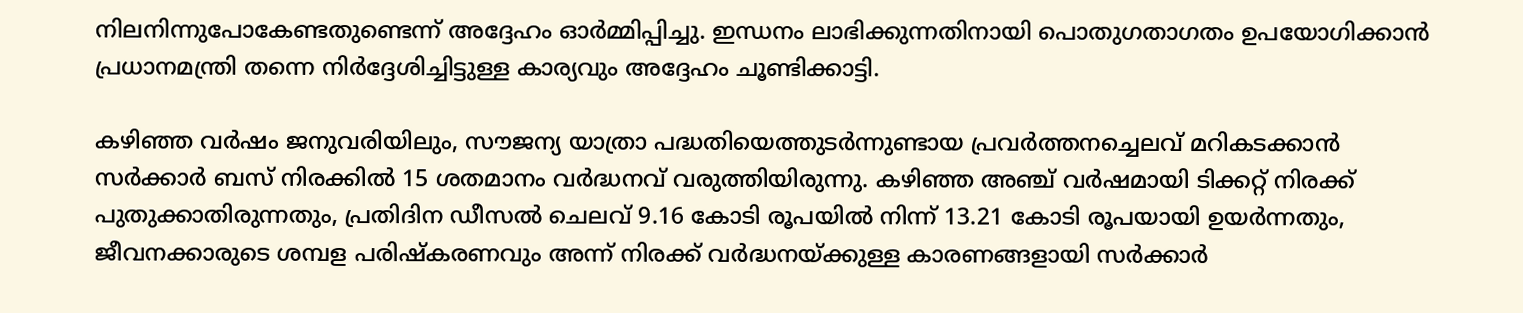നിലനിന്നുപോകേണ്ടതുണ്ടെന്ന് അദ്ദേഹം ഓർമ്മിപ്പിച്ചു. ഇന്ധനം ലാഭിക്കുന്നതിനായി പൊതുഗതാഗതം ഉപയോഗിക്കാൻ പ്രധാനമന്ത്രി തന്നെ നിർദ്ദേശിച്ചിട്ടുള്ള കാര്യവും അദ്ദേഹം ചൂണ്ടിക്കാട്ടി.

കഴിഞ്ഞ വർഷം ജനുവരിയിലും, സൗജന്യ യാത്രാ പദ്ധതിയെത്തുടർന്നുണ്ടായ പ്രവർത്തനച്ചെലവ് മറികടക്കാൻ സർക്കാർ ബസ് നിരക്കിൽ 15 ശതമാനം വർദ്ധനവ് വരുത്തിയിരുന്നു. കഴിഞ്ഞ അഞ്ച് വർഷമായി ടിക്കറ്റ് നിരക്ക് പുതുക്കാതിരുന്നതും, പ്രതിദിന ഡീസൽ ചെലവ് 9.16 കോടി രൂപയിൽ നിന്ന് 13.21 കോടി രൂപയായി ഉയർന്നതും, ജീവനക്കാരുടെ ശമ്പള പരിഷ്കരണവും അന്ന് നിരക്ക് വർദ്ധനയ്ക്കുള്ള കാരണങ്ങളായി സർക്കാർ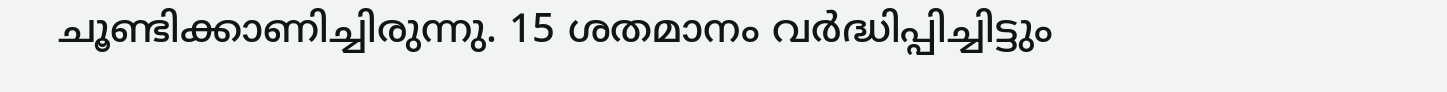ചൂണ്ടിക്കാണിച്ചിരുന്നു. 15 ശതമാനം വർദ്ധിപ്പിച്ചിട്ടും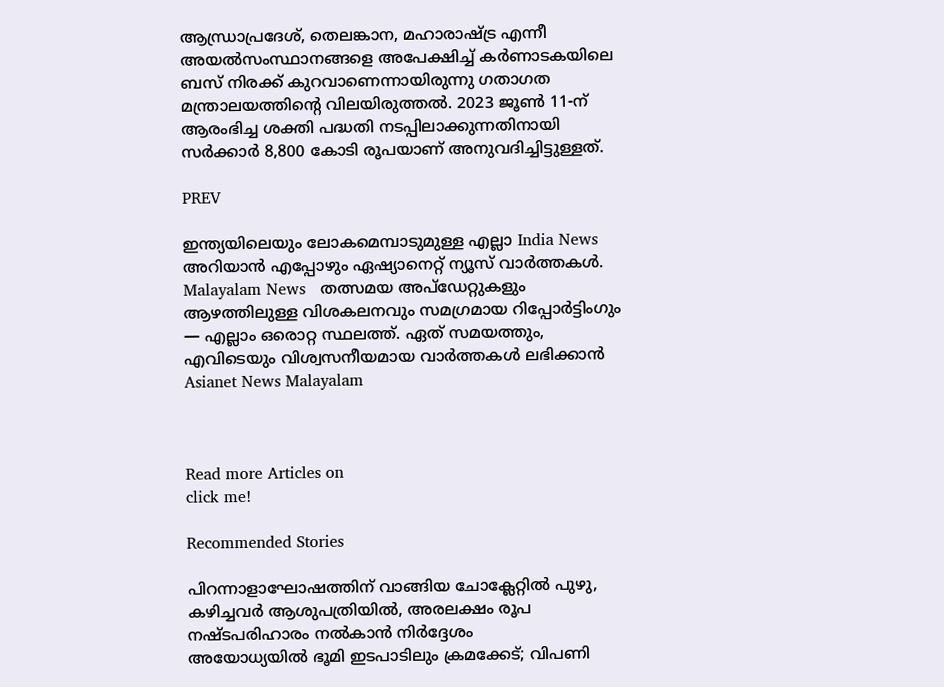ആന്ധ്രാപ്രദേശ്, തെലങ്കാന, മഹാരാഷ്ട്ര എന്നീ അയൽസംസ്ഥാനങ്ങളെ അപേക്ഷിച്ച് കർണാടകയിലെ ബസ് നിരക്ക് കുറവാണെന്നായിരുന്നു ഗതാഗത മന്ത്രാലയത്തിന്‍റെ വിലയിരുത്തൽ. 2023 ജൂൺ 11-ന് ആരംഭിച്ച ശക്തി പദ്ധതി നടപ്പിലാക്കുന്നതിനായി സർക്കാർ 8,800 കോടി രൂപയാണ് അനുവദിച്ചിട്ടുള്ളത്.

PREV

ഇന്ത്യയിലെയും ലോകമെമ്പാടുമുള്ള എല്ലാ India News അറിയാൻ എപ്പോഴും ഏഷ്യാനെറ്റ് ന്യൂസ് വാർത്തകൾ. Malayalam News   തത്സമയ അപ്‌ഡേറ്റുകളും ആഴത്തിലുള്ള വിശകലനവും സമഗ്രമായ റിപ്പോർട്ടിംഗും — എല്ലാം ഒരൊറ്റ സ്ഥലത്ത്. ഏത് സമയത്തും, എവിടെയും വിശ്വസനീയമായ വാർത്തകൾ ലഭിക്കാൻ Asianet News Malayalam



Read more Articles on
click me!

Recommended Stories

പിറന്നാളാഘോഷത്തിന് വാങ്ങിയ ചോക്ലേറ്റിൽ പുഴു, കഴിച്ചവർ ആശുപത്രിയിൽ, അരലക്ഷം രൂപ നഷ്ടപരിഹാരം നൽകാൻ നിർദ്ദേശം
അയോധ്യയില്‍ ഭൂമി ഇടപാടിലും ക്രമക്കേട്; വിപണി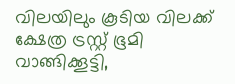വിലയിലും കൂടിയ വിലക്ക് ക്ഷേത്ര ട്രസ്റ്റ് ഭൂമി വാങ്ങിക്കൂട്ടി,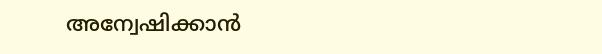അന്വേഷിക്കാൻ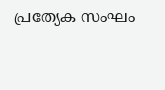പ്രത്യേക സംഘം